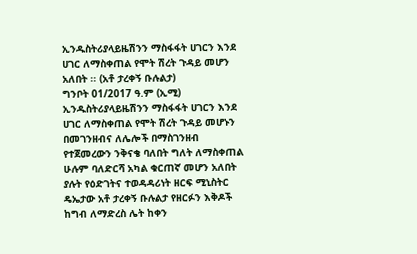ኢንዱስትሪያላይዜሽንን ማስፋፋት ሀገርን እንደ ሀገር ለማስቀጠል የሞት ሽረት ጉዳይ መሆን አለበት ፡፡ (አቶ ታረቀኝ ቡሉልታ)
ግንቦት 01/2017 ዓ.ም (ኢሚ) ኢንዱስትሪያላይዜሽንን ማስፋፋት ሀገርን እንደ ሀገር ለማስቀጠል የሞት ሽረት ጉዳይ መሆኑን በመገንዘብና ለሌሎች በማስገንዘብ የተጀመረውን ንቅናቄ ባለበት ግለት ለማስቀጠል ሁሉም ባለድርሻ አካል ቁርጠኛ መሆን አለበት ያሉት የዕድገትና ተወዳዳሪነት ዘርፍ ሚኒስትር ዴኤታው አቶ ታረቀኝ ቡሉልታ የዘርፉን እቅዶች ከግብ ለማድረስ ሌት ከቀን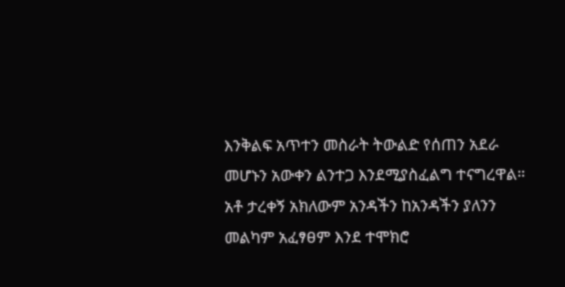እንቅልፍ አጥተን መስራት ትውልድ የሰጠን አደራ መሆኑን አውቀን ልንተጋ እንደሚያስፈልግ ተናግረዋል።
አቶ ታረቀኝ አክለውም አንዳችን ከአንዳችን ያለንን መልካም አፈፃፀም እንደ ተሞክሮ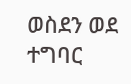ወስደን ወደ ተግባር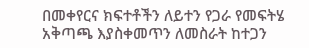በመቀየርና ክፍተቶችን ለይተን የጋራ የመፍትሄ አቅጣጫ እያስቀመጥን ለመስራት ከተጋን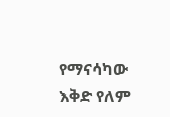የማናሳካው እቅድ የለም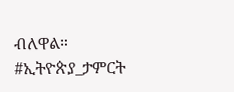ብለዋል።
#ኢትዮጵያ_ታምርት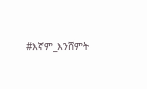#እኛም_እንሸምት